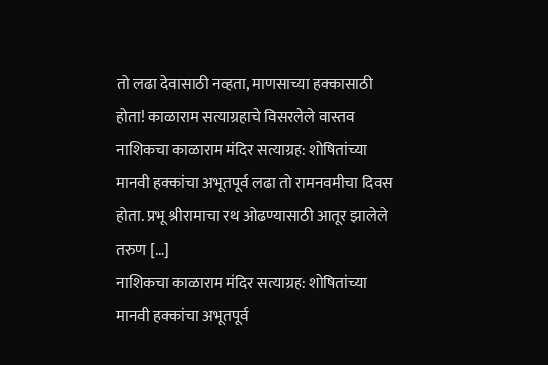तो लढा देवासाठी नव्हता, माणसाच्या हक्कासाठी होता! काळाराम सत्याग्रहाचे विसरलेले वास्तव
नाशिकचा काळाराम मंदिर सत्याग्रह: शोषितांच्या मानवी हक्कांचा अभूतपूर्व लढा तो रामनवमीचा दिवस होता. प्रभू श्रीरामाचा रथ ओढण्यासाठी आतूर झालेले तरुण […]
नाशिकचा काळाराम मंदिर सत्याग्रह: शोषितांच्या मानवी हक्कांचा अभूतपूर्व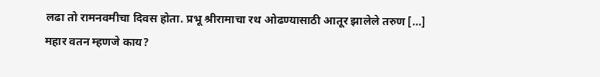लढा तो रामनवमीचा दिवस होता. प्रभू श्रीरामाचा रथ ओढण्यासाठी आतूर झालेले तरुण […]
महार वतन म्हणजे काय?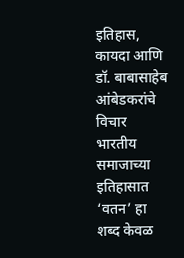इतिहास, कायदा आणि डॉ. बाबासाहेब आंबेडकरांचे विचार भारतीय समाजाच्या इतिहासात ‘वतन’ हा शब्द केवळ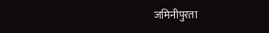जमिनीपुरता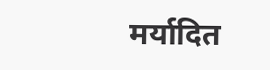मर्यादित